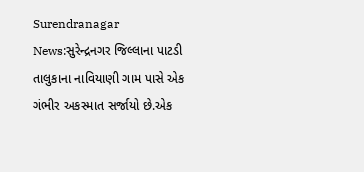Surendranagar News:સુરેન્દ્રનગર જિલ્લાના પાટડી તાલુકાના નાવિયાણી ગામ પાસે એક ગંભીર અકસ્માત સર્જાયો છે.એક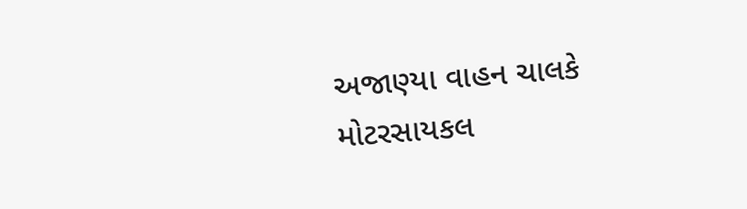અજાણ્યા વાહન ચાલકે મોટરસાયકલ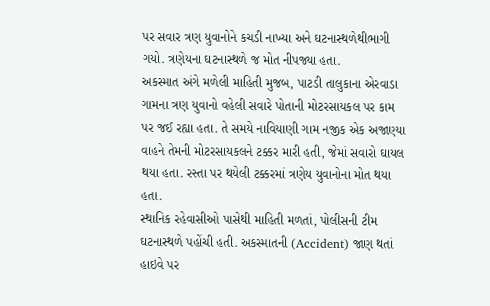પર સવાર ત્રણ યુવાનોને કચડી નાખ્યા અને ઘટનાસ્થળેથીભાગી ગયો. ત્રણેયના ઘટનાસ્થળે જ મોત નીપજ્યા હતા.
અકસ્માત અંગે મળેલી માહિતી મુજબ, પાટડી તાલુકાના એરવાડા ગામના ત્રણ યુવાનો વહેલી સવારે પોતાની મોટરસાયકલ પર કામ પર જઈ રહ્યા હતા. તે સમયે નાવિયાણી ગામ નજીક એક અજાણ્યા વાહને તેમની મોટરસાયકલને ટક્કર મારી હતી, જેમાં સવારો ઘાયલ થયા હતા. રસ્તા પર થયેલી ટક્કરમાં ત્રણેય યુવાનોના મોત થયા હતા.
સ્થાનિક રહેવાસીઓ પાસેથી માહિતી મળતાં, પોલીસની ટીમ ઘટનાસ્થળે પહોંચી હતી. અકસ્માતની (Accident) જાણ થતાં હાઇવે પર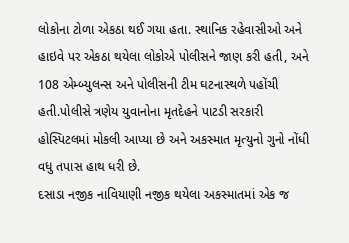લોકોના ટોળા એકઠા થઈ ગયા હતા. સ્થાનિક રહેવાસીઓ અને હાઇવે પર એકઠા થયેલા લોકોએ પોલીસને જાણ કરી હતી, અને 108 એમ્બ્યુલન્સ અને પોલીસની ટીમ ઘટનાસ્થળે પહોંચી હતી.પોલીસે ત્રણેય યુવાનોના મૃતદેહને પાટડી સરકારી હોસ્પિટલમાં મોકલી આપ્યા છે અને અકસ્માત મૃત્યુનો ગુનો નોંધી વધુ તપાસ હાથ ધરી છે.
દસાડા નજીક નાવિયાણી નજીક થયેલા અકસ્માતમાં એક જ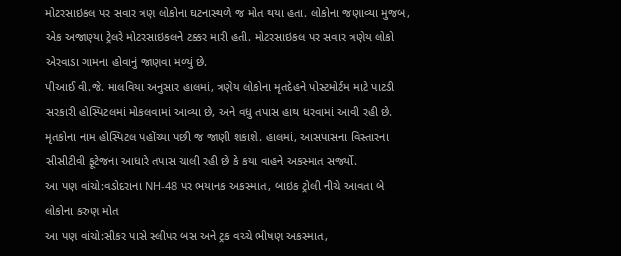મોટરસાઇકલ પર સવાર ત્રણ લોકોના ઘટનાસ્થળે જ મોત થયા હતા. લોકોના જણાવ્યા મુજબ, એક અજાણ્યા ટ્રેલરે મોટરસાઇકલને ટક્કર મારી હતી. મોટરસાઇકલ પર સવાર ત્રણેય લોકો એરવાડા ગામના હોવાનું જાણવા મળ્યું છે.
પીઆઈ વી.જે. માલવિયા અનુસાર હાલમાં, ત્રણેય લોકોના મૃતદેહને પોસ્ટમોર્ટમ માટે પાટડી સરકારી હોસ્પિટલમાં મોકલવામાં આવ્યા છે, અને વધુ તપાસ હાથ ધરવામાં આવી રહી છે. મૃતકોના નામ હોસ્પિટલ પહોંચ્યા પછી જ જાણી શકાશે. હાલમાં, આસપાસના વિસ્તારના સીસીટીવી ફૂટેજના આધારે તપાસ ચાલી રહી છે કે કયા વાહને અકસ્માત સર્જ્યો.
આ પણ વાંચો:વડોદરાના NH-48 પર ભયાનક અકસ્માત, બાઇક ટ્રોલી નીચે આવતા બે લોકોના કરુણ મોત
આ પણ વાંચો:સીકર પાસે સ્લીપર બસ અને ટ્રક વચ્ચે ભીષણ અકસ્માત,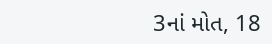3નાં મોત, 18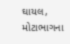ઘાયલ, મોટાભાગના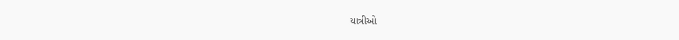યાત્રીઓ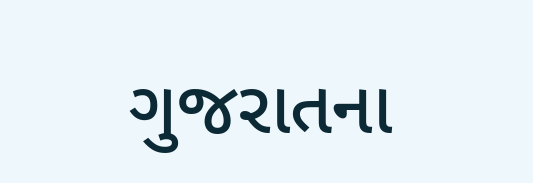ગુજરાતના